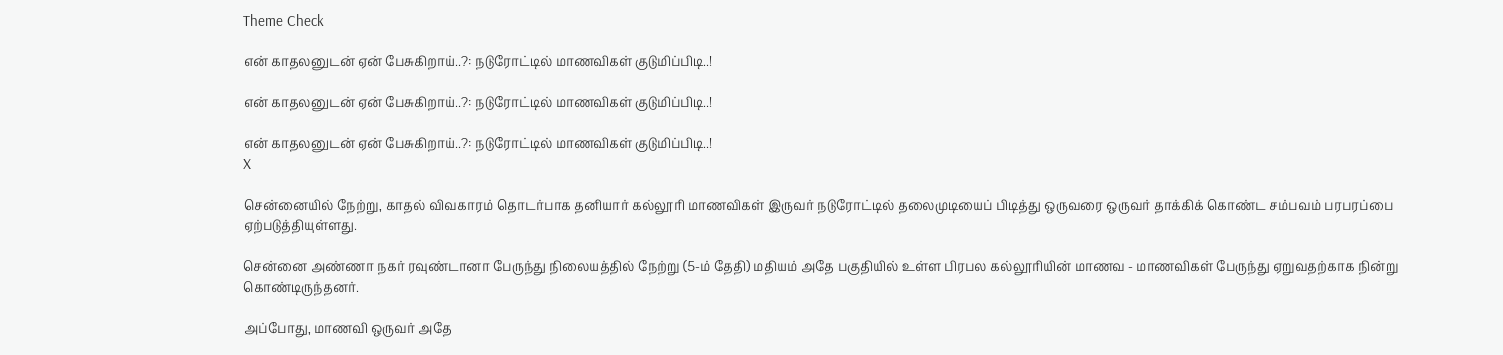Theme Check

என் காதலனுடன் ஏன் பேசுகிறாய்..?: நடுரோட்டில் மாணவிகள் குடுமிப்பிடி..!

என் காதலனுடன் ஏன் பேசுகிறாய்..?: நடுரோட்டில் மாணவிகள் குடுமிப்பிடி..!

என் காதலனுடன் ஏன் பேசுகிறாய்..?: நடுரோட்டில் மாணவிகள் குடுமிப்பிடி..!
X

சென்னையில் நேற்று, காதல் விவகாரம் தொடர்பாக தனியார் கல்லூரி மாணவிகள் இருவர் நடுரோட்டில் தலைமுடியைப் பிடித்து ஒருவரை ஒருவர் தாக்கிக் கொண்ட சம்பவம் பரபரப்பை ஏற்படுத்தியுள்ளது.

சென்னை அண்ணா நகர் ரவுண்டானா பேருந்து நிலையத்தில் நேற்று (5-ம் தேதி) மதியம் அதே பகுதியில் உள்ள பிரபல கல்லூரியின் மாணவ - மாணவிகள் பேருந்து ஏறுவதற்காக நின்று கொண்டிருந்தனர்.

அப்போது, மாணவி ஒருவர் அதே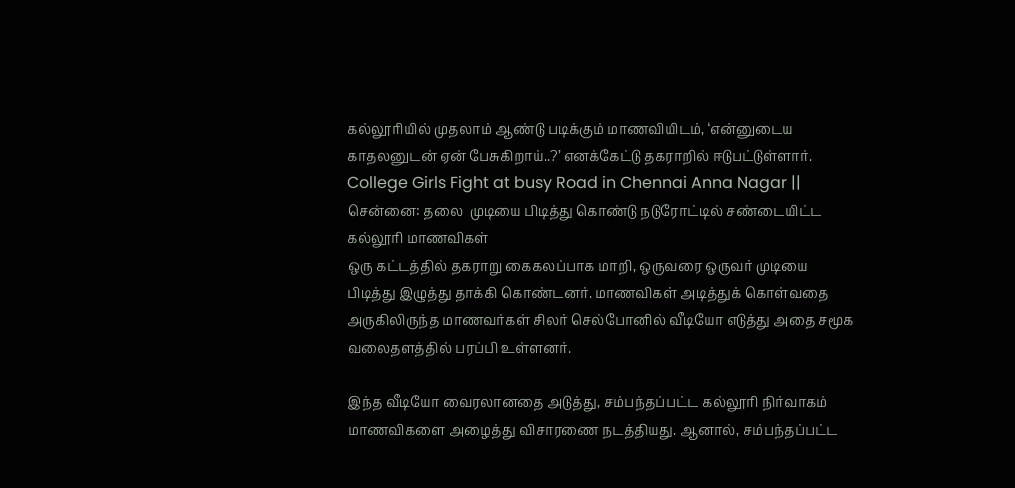கல்லூரியில் முதலாம் ஆண்டு படிக்கும் மாணவியிடம், ‘என்னுடைய காதலனுடன் ஏன் பேசுகிறாய்..?’ எனக்கேட்டு தகராறில் ஈடுபட்டுள்ளார்.
College Girls Fight at busy Road in Chennai Anna Nagar || சென்னை: தலை  முடியை பிடித்து கொண்டு நடுரோட்டில் சண்டையிட்ட கல்லூரி மாணவிகள்
ஒரு கட்டத்தில் தகராறு கைகலப்பாக மாறி, ஒருவரை ஒருவர் முடியை பிடித்து இழுத்து தாக்கி கொண்டனர். மாணவிகள் அடித்துக் கொள்வதை அருகிலிருந்த மாணவர்கள் சிலர் செல்போனில் வீடியோ எடுத்து அதை சமூக வலைதளத்தில் பரப்பி உள்ளனர்.

இந்த வீடியோ வைரலானதை அடுத்து, சம்பந்தப்பட்ட கல்லூரி நிர்வாகம் மாணவிகளை அழைத்து விசாரணை நடத்தியது. ஆனால், சம்பந்தப்பட்ட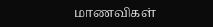மாணவிகள்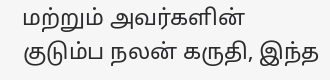மற்றும் அவர்களின் குடும்ப நலன் கருதி, இந்த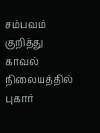சம்பவம் குறித்து காவல் நிலையத்தில் புகார்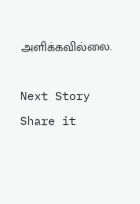அளிக்கவில்லை.

Next Story
Share it